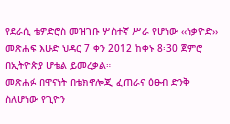የደራሲ ቴዎድሮስ መዝገቡ ሦስተኛ ሥራ የሆነው ‹‹ነቃዮድ›› መጽሐፍ እሁድ ህዳር 7 ቀን 2012 ከቀኑ 8፡30 ጀምሮ በኢትዮጵያ ሆቴል ይመረቃል።
መጽሐፉ በዋናነት በቴክኖሎጂ ፈጠራና ዕፁብ ድንቅ ስለሆነው የጊዮን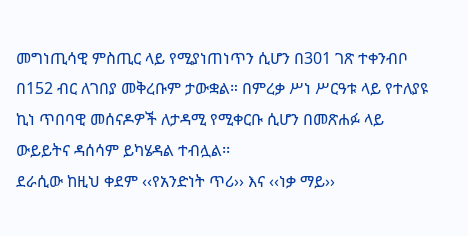መግነጢሳዊ ምስጢር ላይ የሚያነጠነጥን ሲሆን በ301 ገጽ ተቀንብቦ በ152 ብር ለገበያ መቅረቡም ታውቋል። በምረቃ ሥነ ሥርዓቱ ላይ የተለያዩ ኪነ ጥበባዊ መሰናዶዎች ለታዳሚ የሚቀርቡ ሲሆን በመጽሐፉ ላይ ውይይትና ዳሰሳም ይካሄዳል ተብሏል፡፡
ደራሲው ከዚህ ቀደም ‹‹የአንድነት ጥሪ›› እና ‹‹ነቃ ማይ››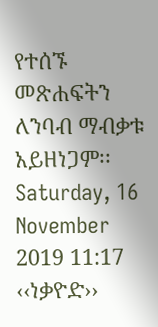የተሰኙ መጽሐፍትን ለንባብ ማብቃቱ አይዘነጋም፡፡
Saturday, 16 November 2019 11:17
‹‹ነቃዮድ››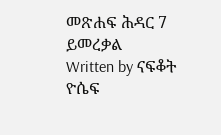መጽሐፍ ሕዳር 7 ይመረቃል
Written by ናፍቆት ዮሴፍ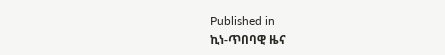Published in
ኪነ-ጥበባዊ ዜና